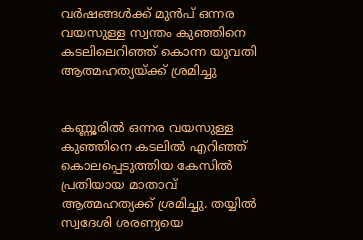വര്‍ഷങ്ങള്‍ക്ക് മുന്‍പ് ഒന്നര വയസുള്ള സ്വന്തം കുഞ്ഞിനെ കടലിലെറിഞ്ഞ് കൊന്ന യുവതി ആത്മഹത്യയ്ക്ക് ശ്രമിച്ചു


കണ്ണൂരില്‍ ഒന്നര വയസുള്ള കുഞ്ഞിനെ കടലില്‍ എറിഞ്ഞ് കൊലപ്പെടുത്തിയ കേസില്‍ പ്രതിയായ മാതാവ് ആത്മഹത്യക്ക് ശ്രമിച്ചു. തയ്യില്‍ സ്വദേശി ശരണ്യയെ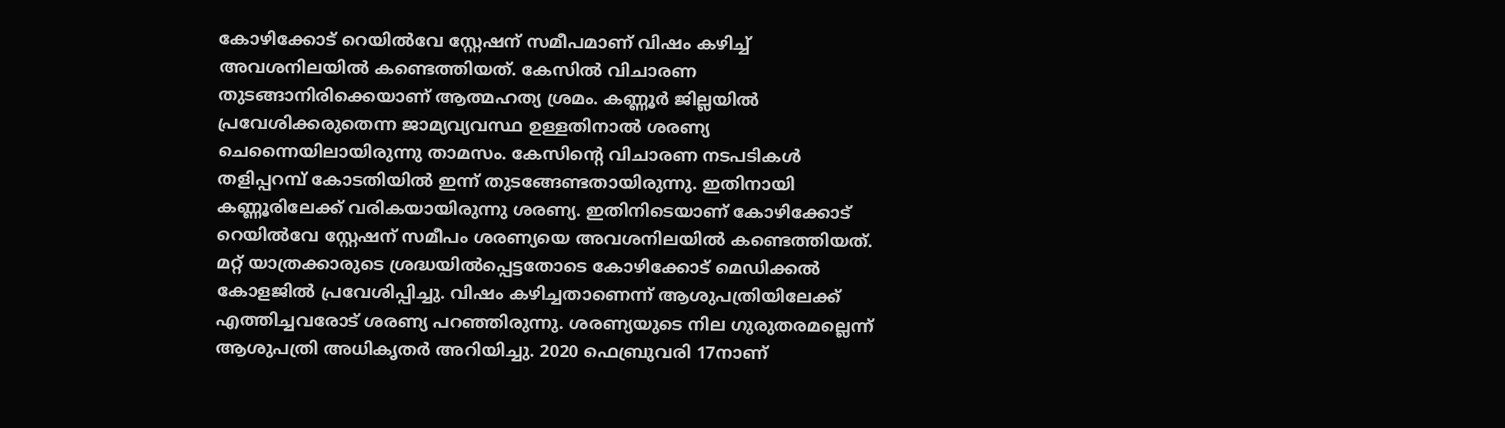കോഴിക്കോട് റെയില്‍വേ സ്റ്റേഷന് സമീപമാണ് വിഷം കഴിച്ച് അവശനിലയില്‍ കണ്ടെത്തിയത്. കേസില്‍ വിചാരണ തുടങ്ങാനിരിക്കെയാണ് ആത്മഹത്യ ശ്രമം. കണ്ണൂര്‍ ജില്ലയില്‍ പ്രവേശിക്കരുതെന്ന ജാമ്യവ്യവസ്ഥ ഉള്ളതിനാല്‍ ശരണ്യ ചെന്നൈയിലായിരുന്നു താമസം. കേസിന്റെ വിചാരണ നടപടികള്‍ തളിപ്പറമ്പ് കോടതിയില്‍ ഇന്ന് തുടങ്ങേണ്ടതായിരുന്നു. ഇതിനായി കണ്ണൂരിലേക്ക് വരികയായിരുന്നു ശരണ്യ. ഇതിനിടെയാണ് കോഴിക്കോട് റെയില്‍വേ സ്റ്റേഷന് സമീപം ശരണ്യയെ അവശനിലയില്‍ കണ്ടെത്തിയത്. മറ്റ് യാത്രക്കാരുടെ ശ്രദ്ധയില്‍പ്പെട്ടതോടെ കോഴിക്കോട് മെഡിക്കല്‍ കോളജില്‍ പ്രവേശിപ്പിച്ചു. വിഷം കഴിച്ചതാണെന്ന് ആശുപത്രിയിലേക്ക് എത്തിച്ചവരോട് ശരണ്യ പറഞ്ഞിരുന്നു. ശരണ്യയുടെ നില ഗുരുതരമല്ലെന്ന് ആശുപത്രി അധികൃതര്‍ അറിയിച്ചു. 2020 ഫെബ്രുവരി 17നാണ്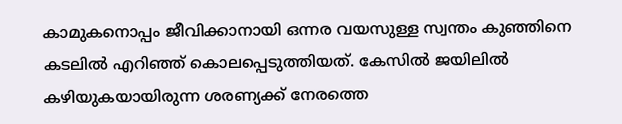കാമുകനൊപ്പം ജീവിക്കാനായി ഒന്നര വയസുള്ള സ്വന്തം കുഞ്ഞിനെ കടലില്‍ എറിഞ്ഞ് കൊലപ്പെടുത്തിയത്. കേസില്‍ ജയിലില്‍ കഴിയുകയായിരുന്ന ശരണ്യക്ക് നേരത്തെ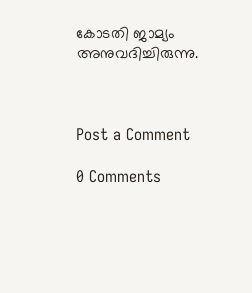കോടതി ജാമ്യം അനുവദിച്ചിരുന്നു.



Post a Comment

0 Comments